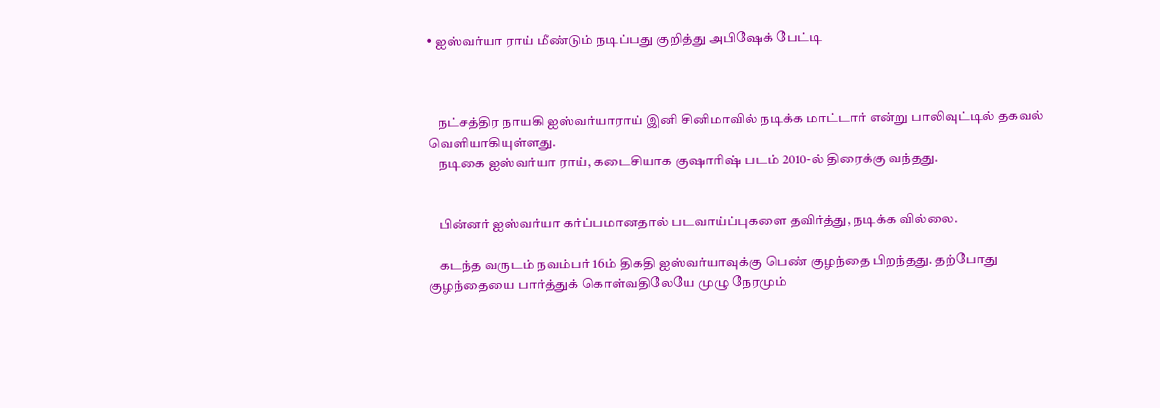• ஐஸ்வர்யா ராய் மீண்டும் நடிப்பது குறித்து அபிஷேக் பேட்டி



    நட்சத்திர நாயகி ஐஸ்வர்யாராய் இனி சினிமாவில் நடிக்க மாட்டார் என்று பாலிவுட்டில் தகவல் வெளியாகியுள்ளது.
    நடிகை ஐஸ்வர்யா ராய், கடைசியாக குஷாரிஷ் படம் 2010-ல் திரைக்கு வந்தது.


    பின்னர் ஐஸ்வர்யா கர்ப்பமானதால் படவாய்ப்புகளை தவிர்த்து, நடிக்க வில்லை.

    கடந்த வருடம் நவம்பர் 16ம் திகதி ஐஸ்வர்யாவுக்கு பெண் குழந்தை பிறந்தது. தற்போது குழந்தையை பார்த்துக் கொள்வதிலேயே முழு நேரமும்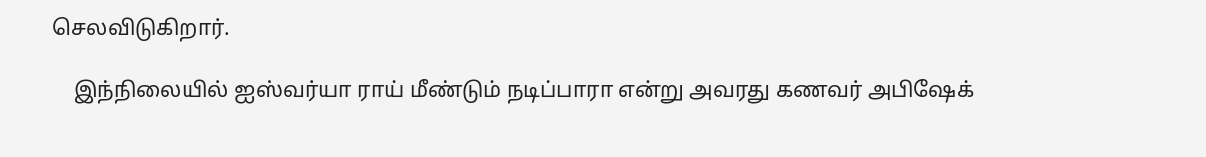செலவிடுகிறார்.

    இந்நிலையில் ஐஸ்வர்யா ராய் மீண்டும் நடிப்பாரா என்று அவரது கணவர் அபிஷேக்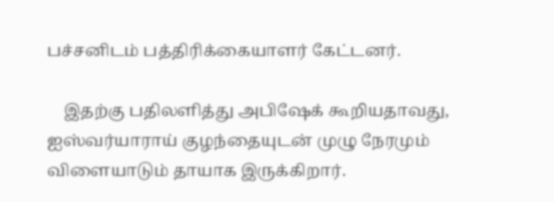பச்சனிடம் பத்திரிக்கையாளர் கேட்டனர்.

    இதற்கு பதிலளித்து அபிஷேக் கூறியதாவது, ஐஸ்வர்யாராய் குழந்தையுடன் முழு நேரமும் விளையாடும் தாயாக இருக்கிறார்.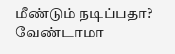மீண்டும் நடிப்பதா? வேண்டாமா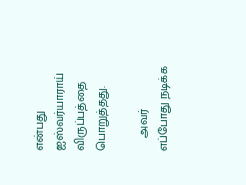என்பது ஐஸ்வர்யாராய் விருப்பத்தை பொறுத்தது.

    அவர் எப்போது நடிக்க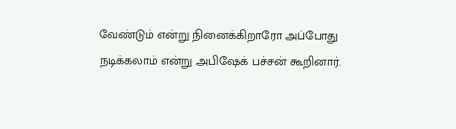வேண்டும் என்று நினைக்கிறாரோ அப்போது நடிக்கலாம் என்று அபிஷேக் பச்சன் கூறினார்.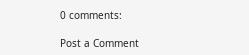0 comments:

Post a Comment